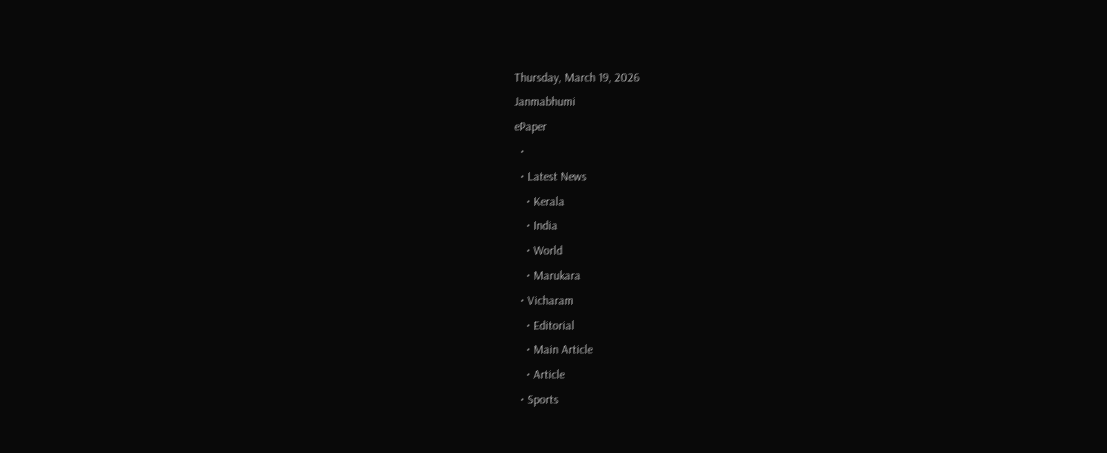Thursday, March 19, 2026
Janmabhumi
ePaper
  •
  • Latest News
    • Kerala
    • India
    • World
    • Marukara
  • Vicharam
    • Editorial
    • Main Article
    • Article
  • Sports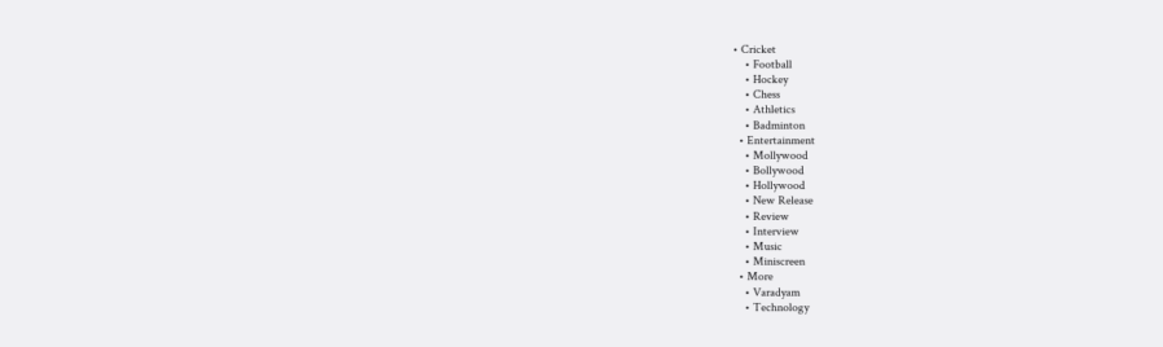• Cricket
    • Football
    • Hockey
    • Chess
    • Athletics
    • Badminton
  • Entertainment
    • Mollywood
    • Bollywood
    • Hollywood
    • New Release
    • Review
    • Interview
    • Music
    • Miniscreen
  • More
    • Varadyam
    • Technology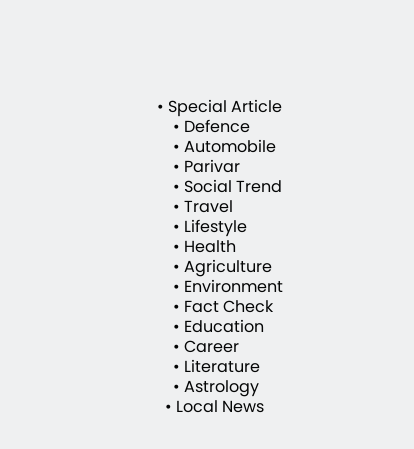• Special Article
    • Defence
    • Automobile
    • Parivar
    • Social Trend
    • Travel
    • Lifestyle
    • Health
    • Agriculture
    • Environment
    • Fact Check
    • Education
    • Career
    • Literature
    • Astrology
  • Local News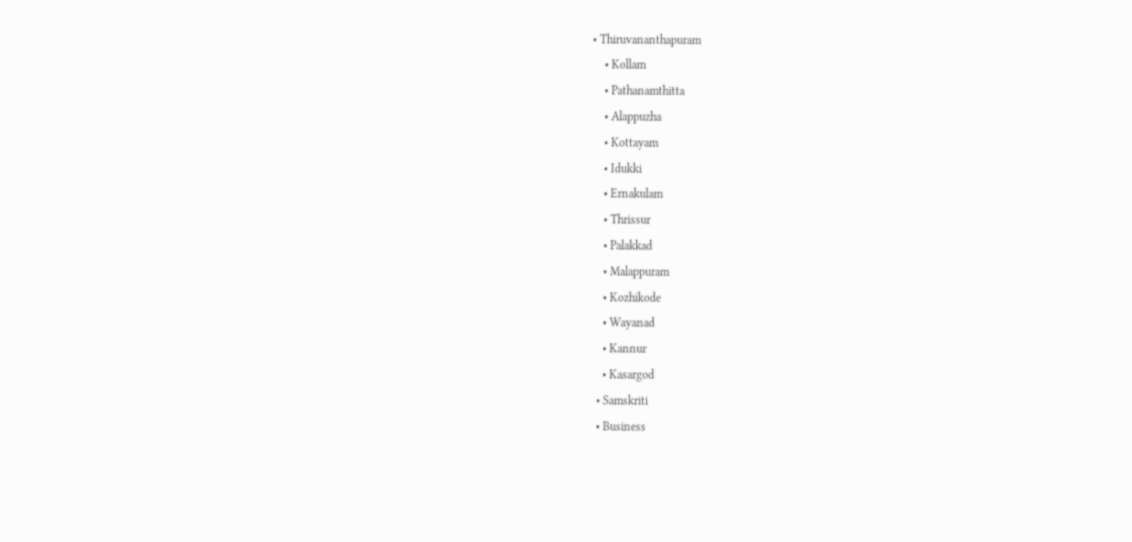• Thiruvananthapuram
    • Kollam
    • Pathanamthitta
    • Alappuzha
    • Kottayam
    • Idukki
    • Ernakulam
    • Thrissur
    • Palakkad
    • Malappuram
    • Kozhikode
    • Wayanad
    • Kannur
    • Kasargod
  • Samskriti
  • Business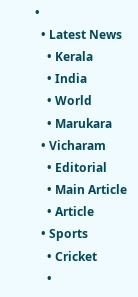•
  • Latest News
    • Kerala
    • India
    • World
    • Marukara
  • Vicharam
    • Editorial
    • Main Article
    • Article
  • Sports
    • Cricket
    •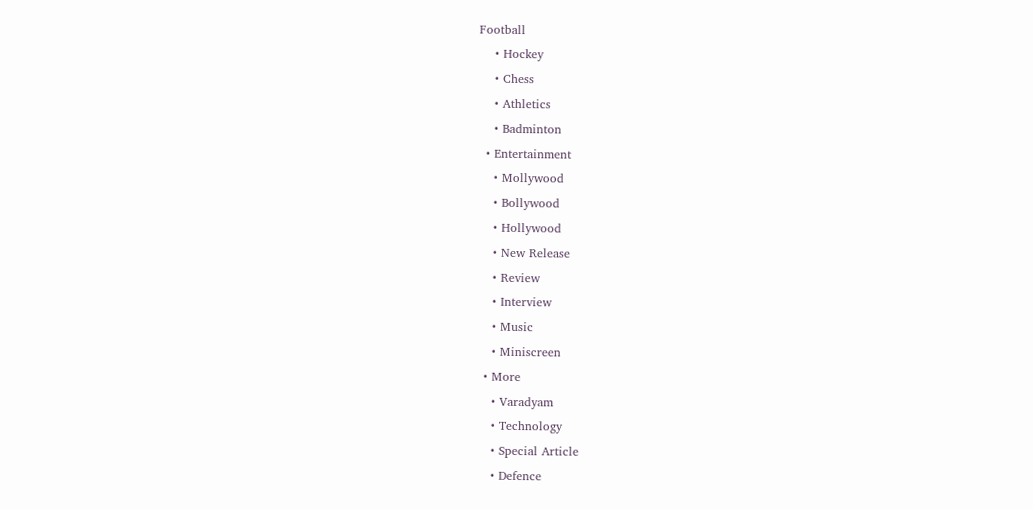Football
    • Hockey
    • Chess
    • Athletics
    • Badminton
  • Entertainment
    • Mollywood
    • Bollywood
    • Hollywood
    • New Release
    • Review
    • Interview
    • Music
    • Miniscreen
  • More
    • Varadyam
    • Technology
    • Special Article
    • Defence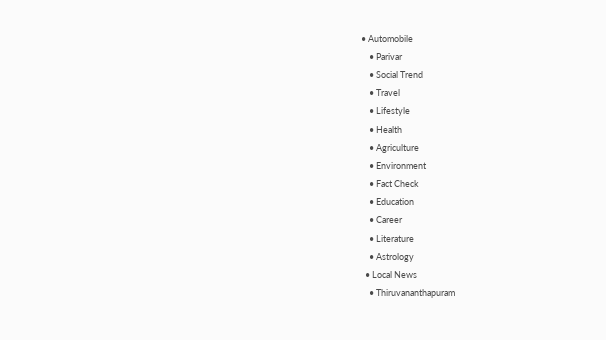• Automobile
    • Parivar
    • Social Trend
    • Travel
    • Lifestyle
    • Health
    • Agriculture
    • Environment
    • Fact Check
    • Education
    • Career
    • Literature
    • Astrology
  • Local News
    • Thiruvananthapuram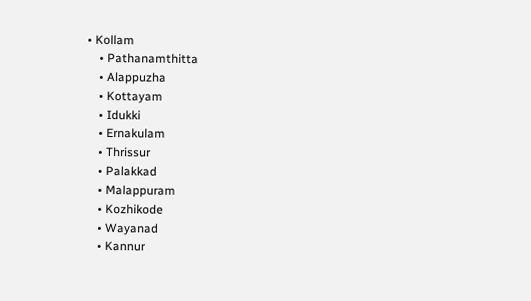• Kollam
    • Pathanamthitta
    • Alappuzha
    • Kottayam
    • Idukki
    • Ernakulam
    • Thrissur
    • Palakkad
    • Malappuram
    • Kozhikode
    • Wayanad
    • Kannur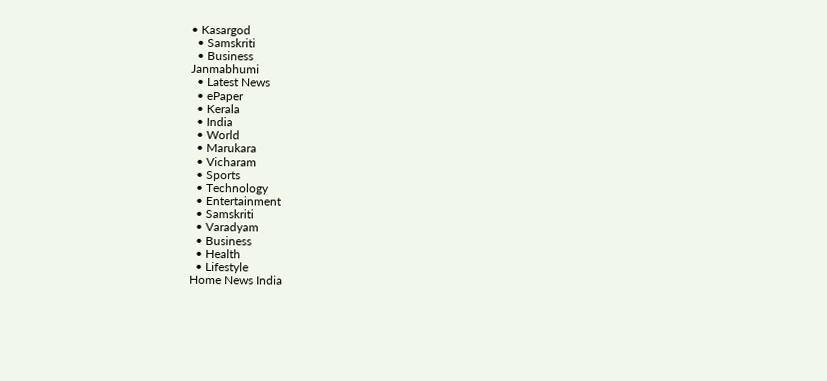• Kasargod
  • Samskriti
  • Business
Janmabhumi
  • Latest News
  • ePaper
  • Kerala
  • India
  • World
  • Marukara
  • Vicharam
  • Sports
  • Technology
  • Entertainment
  • Samskriti
  • Varadyam
  • Business
  • Health
  • Lifestyle
Home News India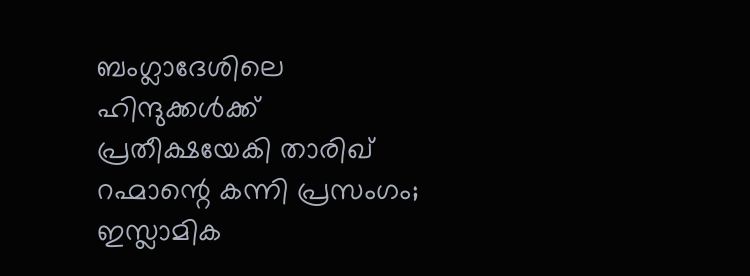ബംഗ്ലാദേശിലെ ഹിന്ദുക്കള്‍ക്ക് പ്രതീക്ഷയേകി താരിഖ് റഹ്മാന്റെ കന്നി പ്രസംഗം; ഇസ്ലാമിക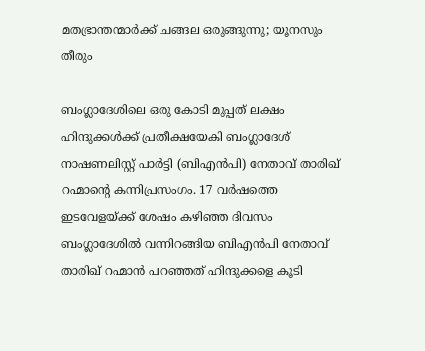മതഭ്രാന്തന്മാര്‍ക്ക് ചങ്ങല ഒരുങ്ങുന്നു; യൂനസും തീരും

ബംഗ്ലാദേശിലെ ഒരു കോടി മുപ്പത് ലക്ഷം ഹിന്ദുക്കള്‍ക്ക് പ്രതീക്ഷയേകി ബംഗ്ലാദേശ് നാഷണലിസ്റ്റ് പാര്‍ട്ടി (ബിഎന്‍പി) നേതാവ് താരിഖ് റഹ്മാന്റെ കന്നിപ്രസംഗം. 17 വര്‍ഷത്തെ ഇടവേളയ്‌ക്ക് ശേഷം കഴിഞ്ഞ ദിവസം ബംഗ്ലാദേശില്‍ വന്നിറങ്ങിയ ബിഎന്‍പി നേതാവ് താരിഖ് റഹ്മാന്‍ പറഞ്ഞത് ഹിന്ദുക്കളെ കൂടി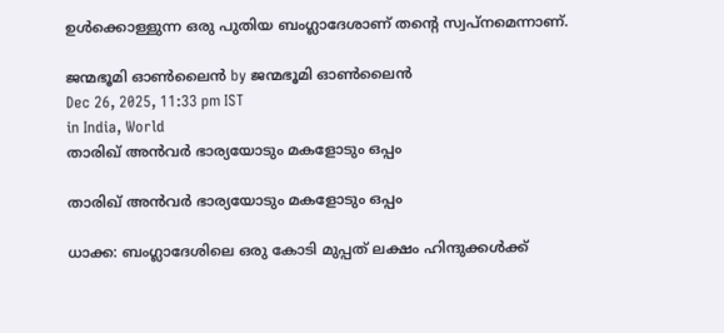ഉള്‍ക്കൊള്ളുന്ന ഒരു പുതിയ ബംഗ്ലാദേശാണ് തന്റെ സ്വപ്നമെന്നാണ്.

ജന്മഭൂമി ഓണ്‍ലൈന്‍ by ജന്മഭൂമി ഓണ്‍ലൈന്‍
Dec 26, 2025, 11:33 pm IST
in India, World
താരിഖ് അന്‍വര്‍ ഭാര്യയോടും മകളോടും ഒപ്പം

താരിഖ് അന്‍വര്‍ ഭാര്യയോടും മകളോടും ഒപ്പം

ധാക്ക: ബംഗ്ലാദേശിലെ ഒരു കോടി മുപ്പത് ലക്ഷം ഹിന്ദുക്കള്‍ക്ക്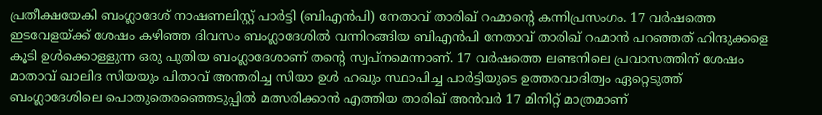പ്രതീക്ഷയേകി ബംഗ്ലാദേശ് നാഷണലിസ്റ്റ് പാര്‍ട്ടി (ബിഎന്‍പി) നേതാവ് താരിഖ് റഹ്മാന്റെ കന്നിപ്രസംഗം. 17 വര്‍ഷത്തെ ഇടവേളയ്‌ക്ക് ശേഷം കഴിഞ്ഞ ദിവസം ബംഗ്ലാദേശില്‍ വന്നിറങ്ങിയ ബിഎന്‍പി നേതാവ് താരിഖ് റഹ്മാന്‍ പറഞ്ഞത് ഹിന്ദുക്കളെ കൂടി ഉള്‍ക്കൊള്ളുന്ന ഒരു പുതിയ ബംഗ്ലാദേശാണ് തന്റെ സ്വപ്നമെന്നാണ്. 17 വര്‍ഷത്തെ ലണ്ടനിലെ പ്രവാസത്തിന് ശേഷം മാതാവ് ഖാലിദ സിയയും പിതാവ് അന്തരിച്ച സിയാ ഉള്‍ ഹഖും സ്ഥാപിച്ച പാര്‍ട്ടിയുടെ ഉത്തരവാദിത്വം ഏറ്റെടുത്ത് ബംഗ്ലാദേശിലെ പൊതുതെരഞ്ഞെടുപ്പില്‍ മത്സരിക്കാന്‍ എത്തിയ താരിഖ് അന്‍വര്‍ 17 മിനിറ്റ് മാത്രമാണ്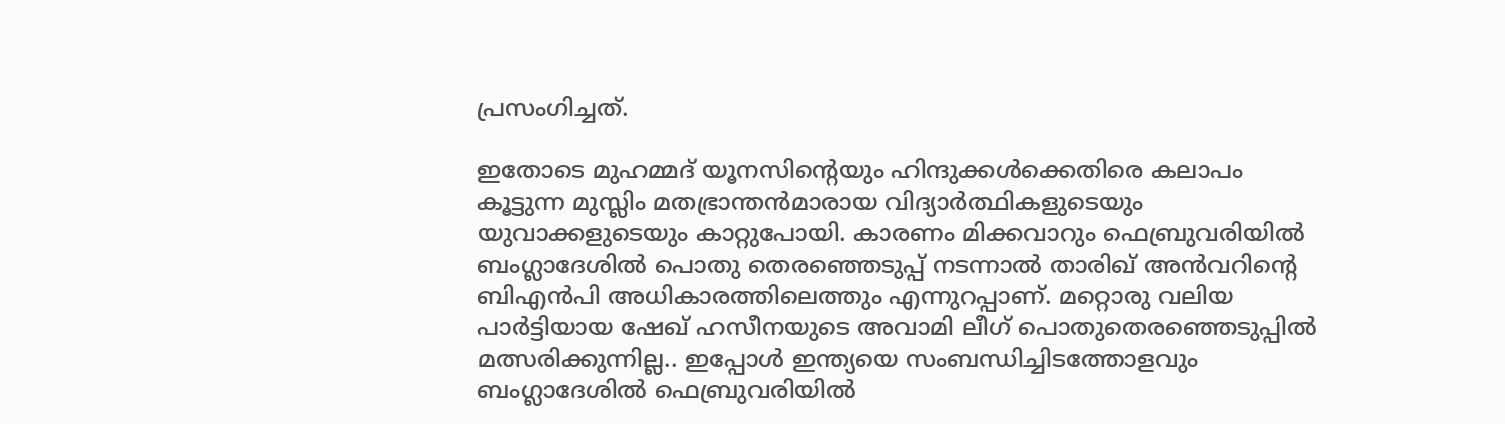പ്രസംഗിച്ചത്.

ഇതോടെ മുഹമ്മദ് യൂനസിന്റെയും ഹിന്ദുക്കള്‍ക്കെതിരെ കലാപം കൂട്ടുന്ന മുസ്ലിം മതഭ്രാന്തന്‍മാരായ വിദ്യാര്‍ത്ഥികളുടെയും യുവാക്കളുടെയും കാറ്റുപോയി. കാരണം മിക്കവാറും ഫെബ്രുവരിയില്‍ ബംഗ്ലാദേശില്‍ പൊതു തെരഞ്ഞെടുപ്പ് നടന്നാല്‍ താരിഖ് അന്‍വറിന്റെ ബിഎന്‍പി അധികാരത്തിലെത്തും എന്നുറപ്പാണ്. മറ്റൊരു വലിയ പാര്‍ട്ടിയായ ഷേഖ് ഹസീനയുടെ അവാമി ലീഗ് പൊതുതെരഞ്ഞെടുപ്പില്‍ മത്സരിക്കുന്നില്ല.. ഇപ്പോള്‍ ഇന്ത്യയെ സംബന്ധിച്ചിടത്തോളവും ബംഗ്ലാദേശില്‍ ഫെബ്രുവരിയില്‍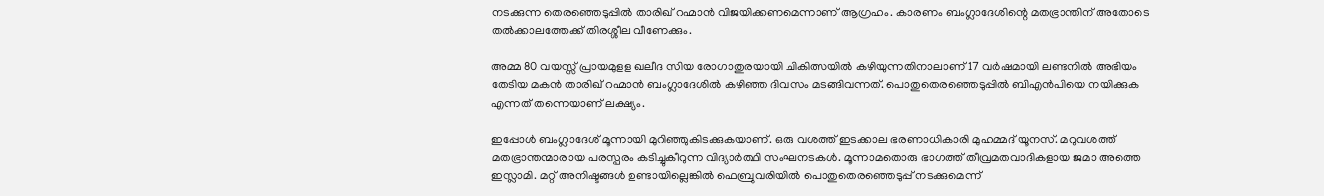നടക്കുന്ന തെരഞ്ഞെടുപ്പില്‍ താരിഖ് റഹ്മാന്‍ വിജയിക്കണമെന്നാണ് ആഗ്രഹം. കാരണം ബംഗ്ലാദേശിന്റെ മതഭ്രാന്തിന് അതോടെ തല്‍ക്കാലത്തേക്ക് തിരശ്ശീല വീണേക്കും.

അമ്മ 80 വയസ്സ് പ്രായമുളള ഖലീദ സിയ രോഗാതുരയായി ചികിത്സയില്‍ കഴിയുന്നതിനാലാണ് 17 വര്‍ഷമായി ലണ്ടനില്‍ അഭിയം തേടിയ മകന്‍ താരിഖ് റഹ്മാന്‍ ബംഗ്ലാദേശില്‍ കഴിഞ്ഞ ദിവസം മടങ്ങിവന്നത്. പൊതുതെരഞ്ഞെടുപ്പില്‍ ബിഎന്‍പിയെ നയിക്കുക എന്നത് തന്നെയാണ് ലക്ഷ്യം.

ഇപ്പോള്‍ ബംഗ്ലാദേശ് മൂന്നായി മുറിഞ്ഞുകിടക്കുകയാണ്. ഒരു വശത്ത് ഇടക്കാല ഭരണാധികാരി മുഹമ്മദ് യൂനസ്. മറുവശത്ത് മതഭ്രാന്തന്മാരായ പരസ്പരം കടിച്ചുകീറുന്ന വിദ്യാര്‍ത്ഥി സംഘനടകള്‍. മൂന്നാമതൊരു ഭാഗത്ത് തീവ്രമതവാദികളായ ജമാ അത്തെ ഇസ്ലാമി. മറ്റ് അനിഷ്ടങ്ങള്‍ ഉണ്ടായില്ലെങ്കില്‍ ഫെബ്രുവരിയില്‍ പൊതുതെരഞ്ഞെടുപ്പ് നടക്കുമെന്ന്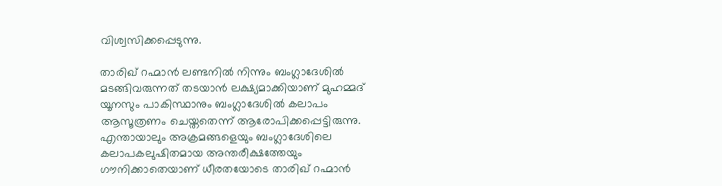വിശ്വസിക്കപ്പെടുന്നു.

താരിഖ് റഹ്മാന്‍ ലണ്ടനില്‍ നിന്നും ബംഗ്ലാദേശില്‍ മടങ്ങിവരുന്നത് തടയാന്‍ ലക്ഷ്യമാക്കിയാണ് മുഹമ്മദ് യൂനസും പാകിസ്ഥാനും ബംഗ്ലാദേശില്‍ കലാപം ആസൂത്രണം ചെയ്തതെന്ന് ആരോപിക്കപ്പെട്ടിരുന്നു. എന്തായാലും അക്രമങ്ങളെയും ബംഗ്ലാദേശിലെ കലാപകലുഷിതമായ അന്തരീക്ഷത്തേയും ഗൗനിക്കാതെയാണ് ധീരതയോടെ താരിഖ് റഹ്മാന്‍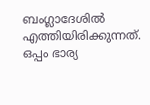ബംഗ്ലാദേശില്‍ എത്തിയിരിക്കുന്നത്. ഒപ്പം ഭാര്യ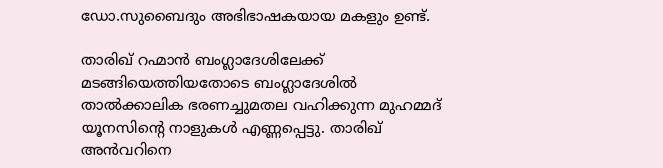ഡോ.സുബൈദും അഭിഭാഷകയായ മകളും ഉണ്ട്.

താരിഖ് റഹ്മാന്‍ ബംഗ്ലാദേശിലേക്ക് മടങ്ങിയെത്തിയതോടെ ബംഗ്ലാദേശില്‍ താല്‍ക്കാലിക ഭരണച്ചുമതല വഹിക്കുന്ന മുഹമ്മദ് യൂനസിന്റെ നാളുകള്‍ എണ്ണപ്പെട്ടു. താരിഖ് അന്‍വറിനെ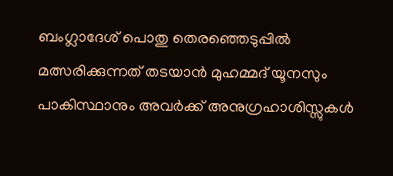ബംഗ്ലാദേശ് പൊതു തെരഞ്ഞെടുപ്പില്‍ മത്സരിക്കുന്നത് തടയാന്‍ മുഹമ്മദ് യൂനസും പാകിസ്ഥാനും അവര്‍ക്ക് അനുഗ്രഹാശിസ്സുകള്‍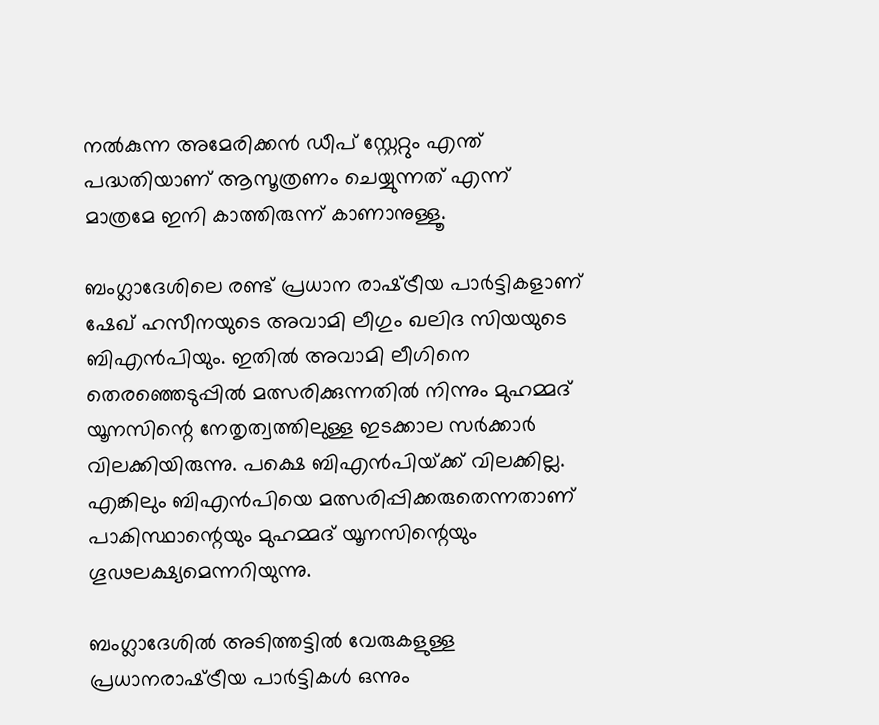നല്‍കുന്ന അമേരിക്കന്‍ ഡീപ് സ്റ്റേറ്റും എന്ത് പദ്ധതിയാണ് ആസൂത്രണം ചെയ്യുന്നത് എന്ന് മാത്രമേ ഇനി കാത്തിരുന്ന് കാണാനുള്ളൂ.

ബംഗ്ലാദേശിലെ രണ്ട് പ്രധാന രാഷ്‌ട്രീയ പാര്‍ട്ടികളാണ് ഷേഖ് ഹസീനയുടെ അവാമി ലീഗും ഖലിദ സിയയുടെ ബിഎന്‍പിയും. ഇതില്‍ അവാമി ലീഗിനെ തെരഞ്ഞെടുപ്പില്‍ മത്സരിക്കുന്നതില്‍ നിന്നും മുഹമ്മദ് യൂനസിന്റെ നേതൃത്വത്തിലുള്ള ഇടക്കാല സര്‍ക്കാര്‍ വിലക്കിയിരുന്നു. പക്ഷെ ബിഎന്‍പിയ്‌ക്ക് വിലക്കില്ല. എങ്കിലും ബിഎന്‍പിയെ മത്സരിപ്പിക്കരുതെന്നതാണ് പാകിസ്ഥാന്റെയും മുഹമ്മദ് യൂനസിന്റെയും ഗൂഢലക്ഷ്യമെന്നറിയുന്നു.

ബംഗ്ലാദേശില്‍ അടിത്തട്ടില്‍ വേരുകളുള്ള പ്രധാനരാഷ്‌ട്രീയ പാര്‍ട്ടികള്‍ ഒന്നും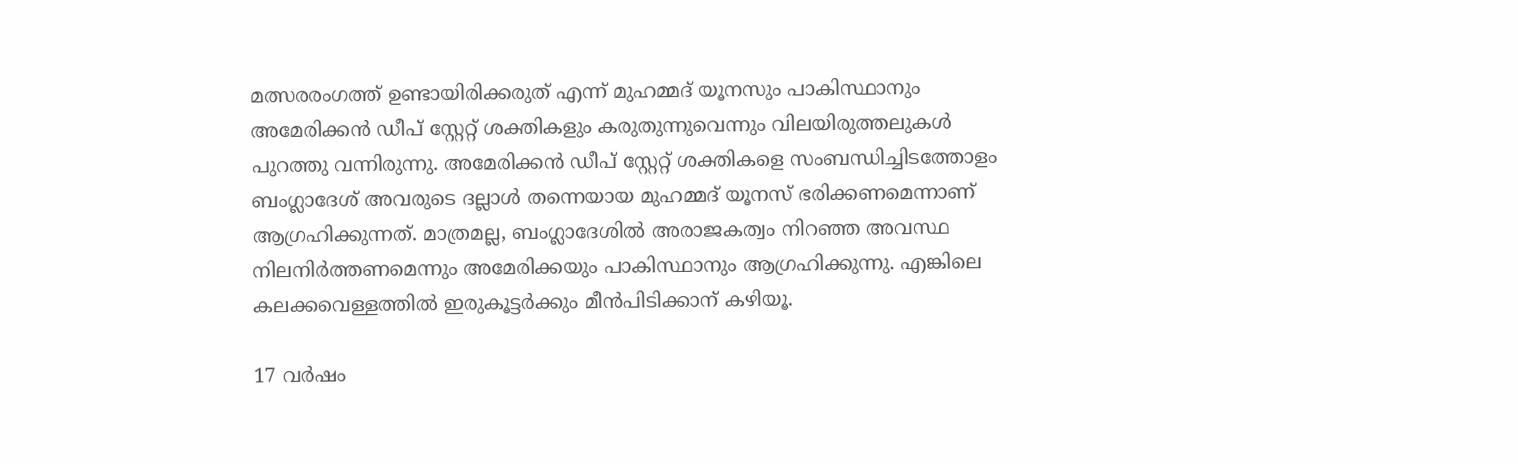മത്സരരംഗത്ത് ഉണ്ടായിരിക്കരുത് എന്ന് മുഹമ്മദ് യൂനസും പാകിസ്ഥാനും അമേരിക്കന്‍ ഡീപ് സ്റ്റേറ്റ് ശക്തികളും കരുതുന്നുവെന്നും വിലയിരുത്തലുകള്‍ പുറത്തു വന്നിരുന്നു. അമേരിക്കന്‍ ഡീപ് സ്റ്റേറ്റ് ശക്തികളെ സംബന്ധിച്ചിടത്തോളം ബംഗ്ലാദേശ് അവരുടെ ദല്ലാള്‍ തന്നെയായ മുഹമ്മദ് യൂനസ് ഭരിക്കണമെന്നാണ് ആഗ്രഹിക്കുന്നത്. മാത്രമല്ല, ബംഗ്ലാദേശില്‍ അരാജകത്വം നിറഞ്ഞ അവസ്ഥ നിലനിര്‍ത്തണമെന്നും അമേരിക്കയും പാകിസ്ഥാനും ആഗ്രഹിക്കുന്നു. എങ്കിലെ കലക്കവെള്ളത്തില്‍ ഇരുകൂട്ടര്‍ക്കും മീന്‍പിടിക്കാന‍് കഴിയൂ.

17 വര്‍ഷം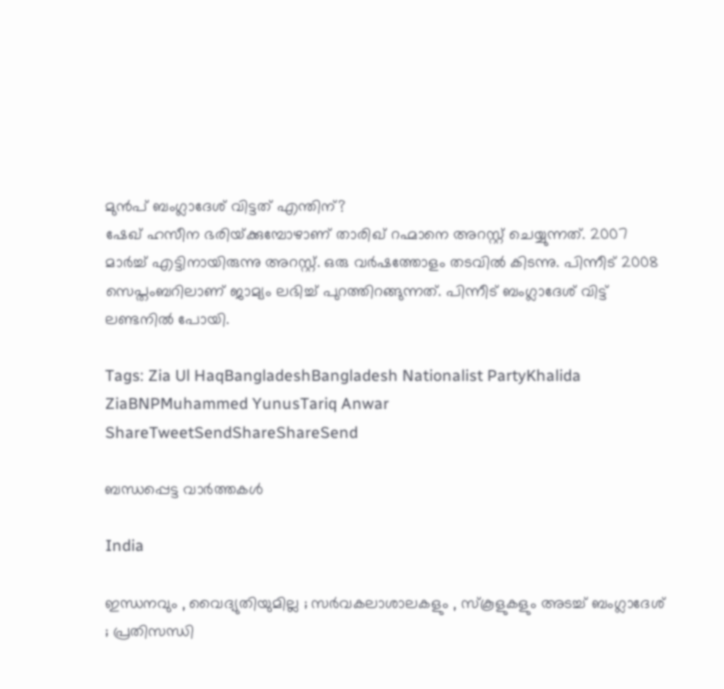മുന്‍പ് ബംഗ്ലാദേശ് വിട്ടത് എന്തിന്?
ഷേഖ് ഹസീന ഭരിയ്‌ക്കുമ്പോഴാണ് താരിഖ് റഹ്മാനെ അറസ്റ്റ് ചെയ്യുന്നത്. 2007 മാര്‍ച്ച് എട്ടിനായിരുന്നു അറസ്റ്റ്. ഒരു വര്‍ഷത്തോളം തടവില്‍ കിടന്നു. പിന്നീട് 2008 സെപ്തംബറിലാണ് ജാമ്യം ലഭിച്ച് പുറത്തിറങ്ങുന്നത്. പിന്നീട് ബംഗ്ലാദേശ് വിട്ട് ലണ്ടനില്‍ പോയി.

Tags: Zia Ul HaqBangladeshBangladesh Nationalist PartyKhalida ZiaBNPMuhammed YunusTariq Anwar
ShareTweetSendShareShareSend

ബന്ധപ്പെട്ട വാര്‍ത്തകള്‍

India

ഇന്ധനവും , വൈദ്യുതിയുമില്ല ; സർവകലാശാലകളും , സ്കൂളുകളും അടച്ച് ബംഗ്ലാദേശ് ; പ്രതിസന്ധി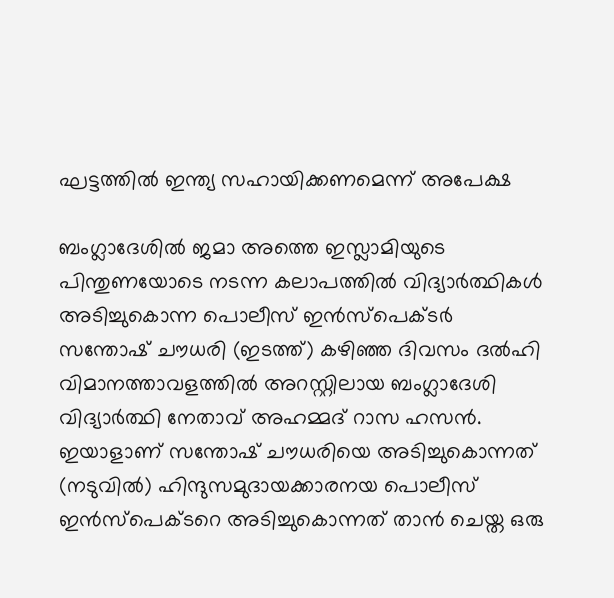ഘട്ടത്തിൽ ഇന്ത്യ സഹായിക്കണമെന്ന് അപേക്ഷ

ബംഗ്ലാദേശില്‍ ജമാ അത്തെ ഇസ്ലാമിയുടെ പിന്തുണയോടെ നടന്ന കലാപത്തില്‍ വിദ്യാര്‍ത്ഥികള്‍ അടിച്ചുകൊന്ന പൊലീസ് ഇന്‍സ്പെക്ടര്‍ സന്തോഷ് ചൗധരി (ഇടത്ത്) കഴിഞ്ഞ ദിവസം ദല്‍ഹി വിമാനത്താവളത്തില്‍ അറസ്റ്റിലായ ബംഗ്ലാദേശി വിദ്യാര്‍ത്ഥി നേതാവ് അഹമ്മദ് റാസ ഹസന്‍. ഇയാളാണ് സന്തോഷ് ചൗധരിയെ അടിച്ചുകൊന്നത് (നടുവില്‍) ഹിന്ദുസമുദായക്കാരനയ പൊലീസ് ഇന്‍സ്പെക്ടറെ അടിച്ചുകൊന്നത് താന്‍ ചെയ്ത ഒരു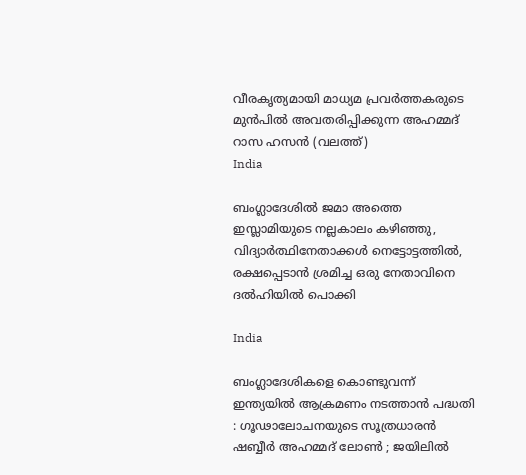വീരകൃത്യമായി മാധ്യമ പ്രവര്‍ത്തകരുടെ മുന്‍പില്‍ അവതരിപ്പിക്കുന്ന അഹമ്മദ് റാസ ഹസന്‍ (വലത്ത്)
India

ബംഗ്ലാദേശില്‍ ജമാ അത്തെ ഇസ്ലാമിയുടെ നല്ലകാലം കഴിഞ്ഞു, വിദ്യാര്‍ത്ഥിനേതാക്കള്‍ നെട്ടോട്ടത്തില്‍, രക്ഷപ്പെടാന്‍ ശ്രമിച്ച ഒരു നേതാവിനെ ദല്‍ഹിയില്‍ പൊക്കി

India

ബംഗ്ലാദേശികളെ കൊണ്ടുവന്ന് ഇന്ത്യയിൽ ആക്രമണം നടത്താൻ പദ്ധതി : ഗൂഢാലോചനയുടെ സൂത്രധാരൻ ഷബ്ബീർ അഹമ്മദ് ലോൺ ; ജയിലിൽ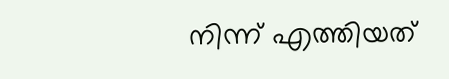നിന്ന് എത്തിയത്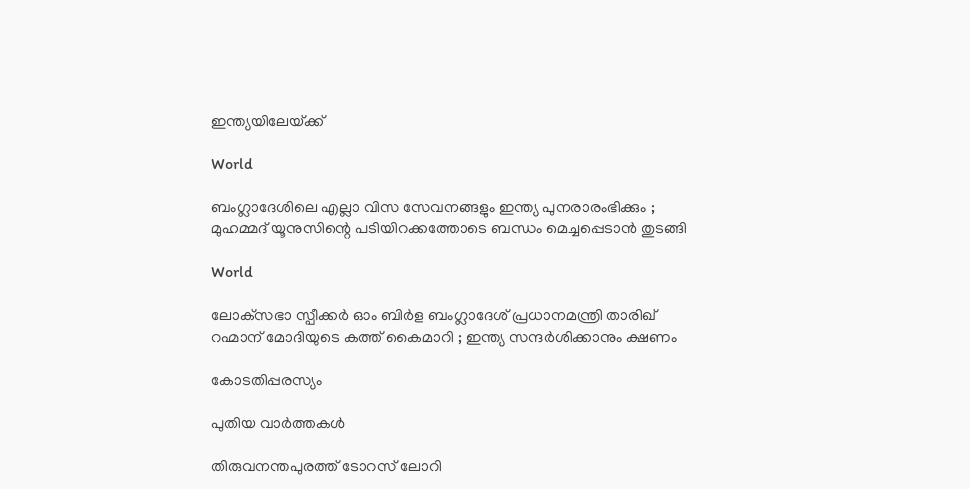ഇന്ത്യയിലേയ്‌ക്ക്

World

ബംഗ്ലാദേശിലെ എല്ലാ വിസ സേവനങ്ങളും ഇന്ത്യ പുനരാരംഭിക്കും ; മുഹമ്മദ് യൂനുസിന്റെ പടിയിറക്കത്തോടെ ബന്ധം മെച്ചപ്പെടാൻ തുടങ്ങി

World

ലോക്‌സഭാ സ്പീക്കർ ഓം ബിർള ബംഗ്ലാദേശ് പ്രധാനമന്ത്രി താരിഖ് റഹ്മാന് മോദിയുടെ കത്ത് കൈമാറി ; ഇന്ത്യ സന്ദർശിക്കാനും ക്ഷണം

കോടതിപ്പരസ്യം

പുതിയ വാര്‍ത്തകള്‍

തിരുവനന്തപുരത്ത് ടോറസ് ലോറി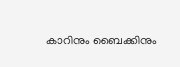കാറിനും ബൈക്കിനും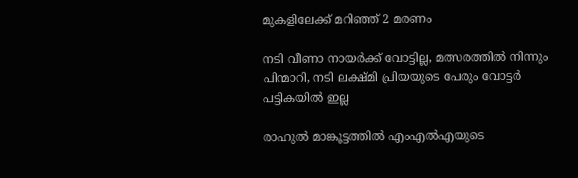മുകളിലേക്ക് മറിഞ്ഞ് 2 മരണം

നടി വീണാ നായര്‍ക്ക് വോട്ടില്ല, മത്സരത്തില്‍ നിന്നും പിന്മാറി, നടി ലക്ഷ്മി പ്രിയയുടെ പേരും വോട്ടര്‍ പട്ടികയില്‍ ഇല്ല

രാഹുല്‍ മാങ്കൂട്ടത്തില്‍ എംഎല്‍എയുടെ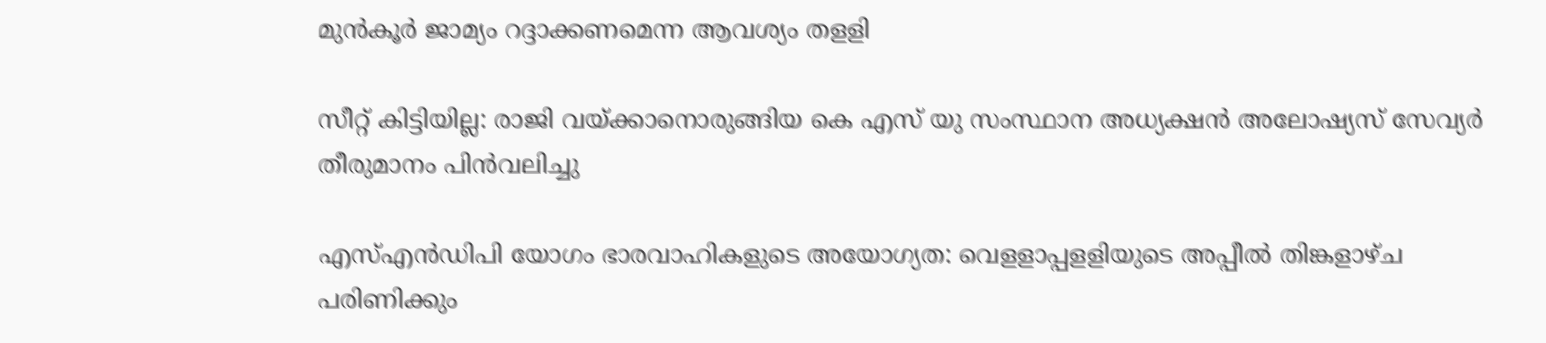മുന്‍കൂര്‍ ജാമ്യം റദ്ദാക്കണമെന്ന ആവശ്യം തളളി

സീറ്റ് കിട്ടിയില്ല: രാജി വയ്‌ക്കാനൊരുങ്ങിയ കെ എസ് യു സംസ്ഥാന അധ്യക്ഷന്‍ അലോഷ്യസ് സേവ്യര്‍ തീരുമാനം പിന്‍വലിച്ചു

എസ്എന്‍ഡിപി യോഗം ഭാരവാഹികളുടെ അയോഗ്യത: വെളളാപ്പളളിയുടെ അപ്പീല്‍ തിങ്കളാഴ്ച പരിണിക്കും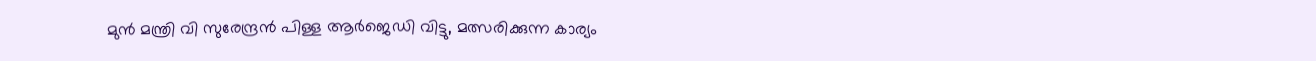മുന്‍ മന്ത്രി വി സുരേന്ദ്രന്‍ പിള്ള ആര്‍ജെഡി വിട്ടു, മത്സരിക്കുന്ന കാര്യം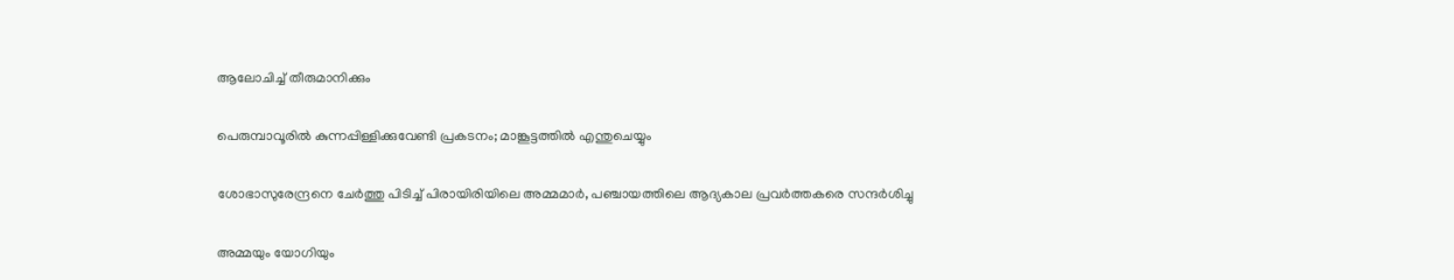ആലോചിച്ച് തീരുമാനിക്കും

പെരുമ്പാവൂരിൽ കുന്നപ്പിള്ളിക്കുവേണ്ടി പ്രകടനം; മാങ്കൂട്ടത്തിൽ എന്തുചെയ്യും

ശോഭാസുരേന്ദ്രനെ ചേര്‍ത്തു പിടിച്ച് പിരായിരിയിലെ അമ്മമാര്‍, പഞ്ചായത്തിലെ ആദ്യകാല പ്രവര്‍ത്തകരെ സന്ദര്‍ശിച്ചു

അമ്മയും യോഗിയും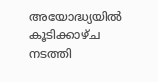അയോദ്ധ്യയിൽ കൂടിക്കാഴ്ച നടത്തി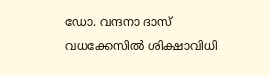ഡോ. വന്ദനാ ദാസ് വധക്കേസിൽ ശിക്ഷാവിധി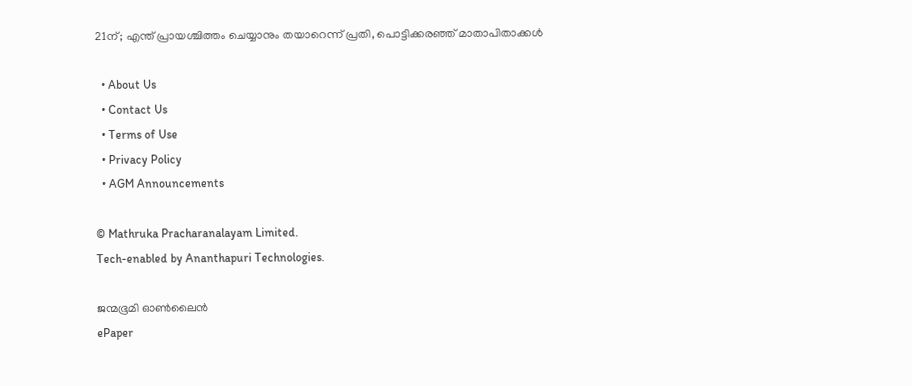21ന്; എന്ത് പ്രായശ്ചിത്തം ചെയ്യാനും തയാറെന്ന് പ്രതി, പൊട്ടിക്കരഞ്ഞ് മാതാപിതാക്കൾ

  • About Us
  • Contact Us
  • Terms of Use
  • Privacy Policy
  • AGM Announcements

© Mathruka Pracharanalayam Limited.
Tech-enabled by Ananthapuri Technologies.

ജന്മഭൂമി ഓണ്‍ലൈന്‍
ePaper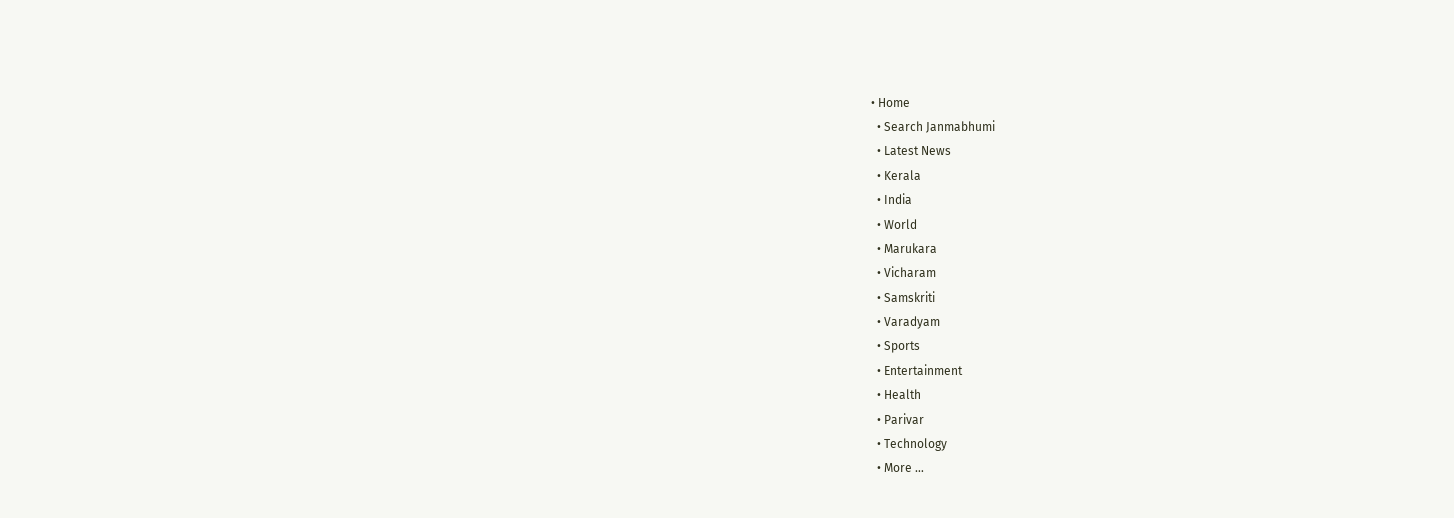• Home
  • Search Janmabhumi
  • Latest News
  • Kerala
  • India
  • World
  • Marukara
  • Vicharam
  • Samskriti
  • Varadyam
  • Sports
  • Entertainment
  • Health
  • Parivar
  • Technology
  • More …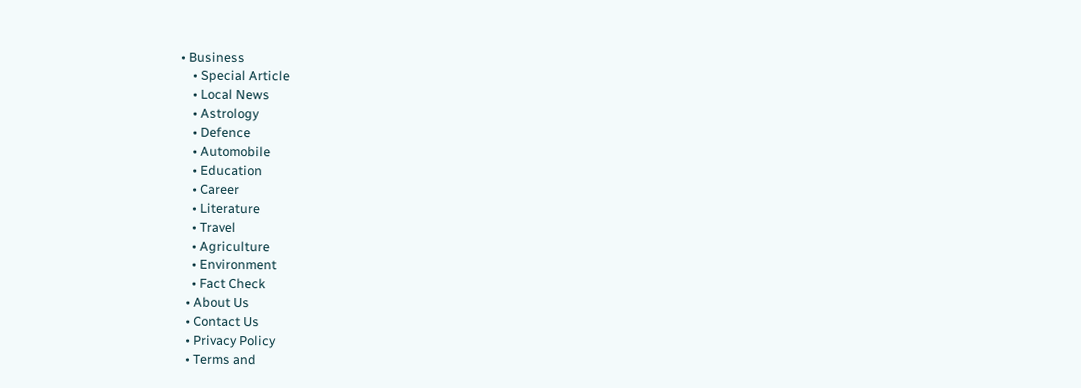• Business
    • Special Article
    • Local News
    • Astrology
    • Defence
    • Automobile
    • Education
    • Career
    • Literature
    • Travel
    • Agriculture
    • Environment
    • Fact Check
  • About Us
  • Contact Us
  • Privacy Policy
  • Terms and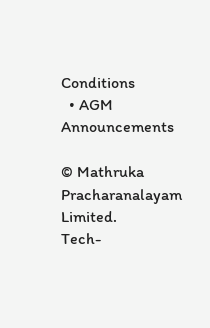Conditions
  • AGM Announcements

© Mathruka Pracharanalayam Limited.
Tech-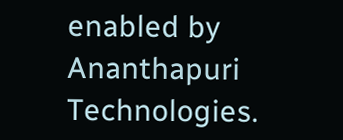enabled by Ananthapuri Technologies.